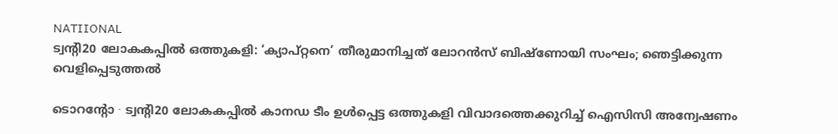NATIIONAL
ട്വന്റി20 ലോകകപ്പിൽ ഒത്തുകളി: ‘ക്യാപ്റ്റനെ’ തീരുമാനിച്ചത് ലോറൻസ് ബിഷ്ണോയി സംഘം; ഞെട്ടിക്കുന്ന വെളിപ്പെടുത്തൽ

ടൊറന്റോ ∙ ട്വന്റി20 ലോകകപ്പിൽ കാനഡ ടീം ഉൾപ്പെട്ട ഒത്തുകളി വിവാദത്തെക്കുറിച്ച് ഐസിസി അന്വേഷണം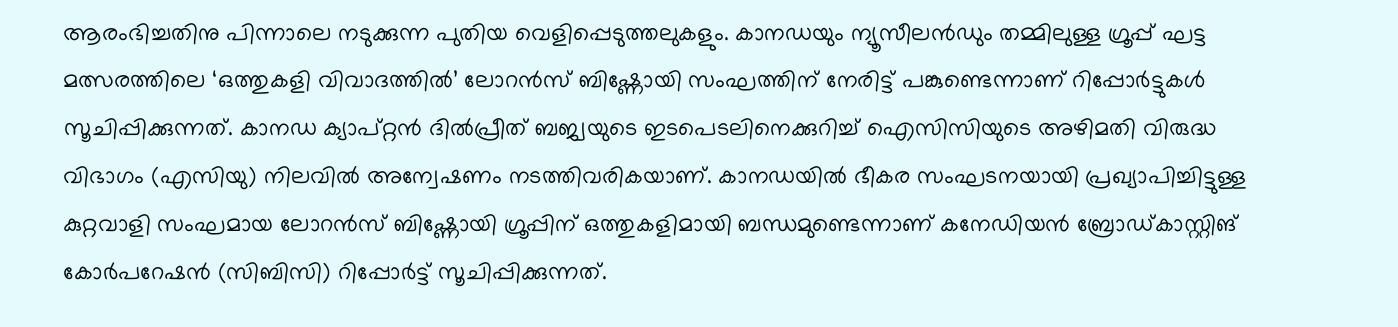ആരംഭിച്ചതിനു പിന്നാലെ നടുക്കുന്ന പുതിയ വെളിപ്പെടുത്തലുകളും. കാനഡയും ന്യൂസീലൻഡും തമ്മിലുള്ള ഗ്രൂപ്പ് ഘട്ട മത്സരത്തിലെ ‘ഒത്തുകളി വിവാദത്തിൽ’ ലോറൻസ് ബിഷ്ണോയി സംഘത്തിന് നേരിട്ട് പങ്കുണ്ടെന്നാണ് റിപ്പോർട്ടുകൾ സൂചിപ്പിക്കുന്നത്. കാനഡ ക്യാപ്റ്റൻ ദിൽപ്രീത് ബജ്വയുടെ ഇടപെടലിനെക്കുറിച്ച് ഐസിസിയുടെ അഴിമതി വിരുദ്ധ വിഭാഗം (എസിയു) നിലവിൽ അന്വേഷണം നടത്തിവരികയാണ്. കാനഡയിൽ ഭീകര സംഘടനയായി പ്രഖ്യാപിച്ചിട്ടുള്ള കുറ്റവാളി സംഘമായ ലോറൻസ് ബിഷ്ണോയി ഗ്രൂപ്പിന് ഒത്തുകളിമായി ബന്ധമുണ്ടെന്നാണ് കനേഡിയൻ ബ്രോഡ്കാസ്റ്റിങ് കോർപറേഷൻ (സിബിസി) റിപ്പോർട്ട് സൂചിപ്പിക്കുന്നത്.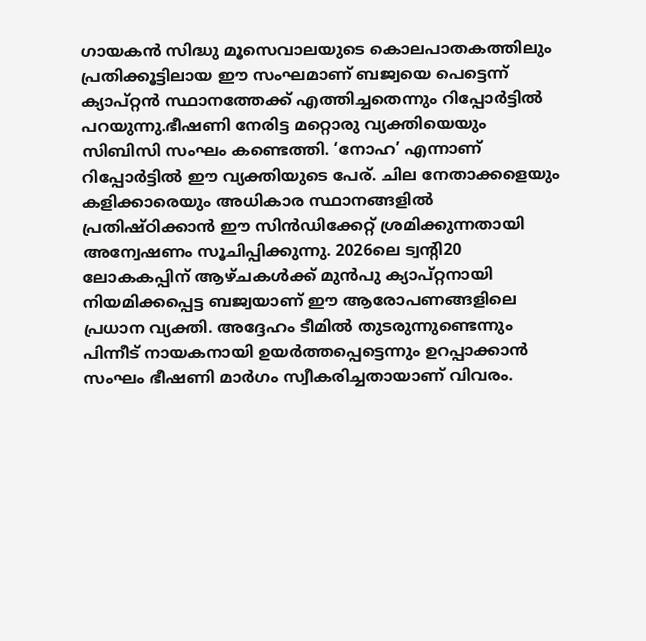ഗായകൻ സിദ്ധു മൂസെവാലയുടെ കൊലപാതകത്തിലും പ്രതിക്കൂട്ടിലായ ഈ സംഘമാണ് ബജ്വയെ പെട്ടെന്ന് ക്യാപ്റ്റൻ സ്ഥാനത്തേക്ക് എത്തിച്ചതെന്നും റിപ്പോർട്ടിൽ പറയുന്നു.ഭീഷണി നേരിട്ട മറ്റൊരു വ്യക്തിയെയും സിബിസി സംഘം കണ്ടെത്തി. ‘നോഹ’ എന്നാണ് റിപ്പോർട്ടിൽ ഈ വ്യക്തിയുടെ പേര്. ചില നേതാക്കളെയും കളിക്കാരെയും അധികാര സ്ഥാനങ്ങളിൽ പ്രതിഷ്ഠിക്കാൻ ഈ സിൻഡിക്കേറ്റ് ശ്രമിക്കുന്നതായി അന്വേഷണം സൂചിപ്പിക്കുന്നു. 2026ലെ ട്വന്റി20 ലോകകപ്പിന് ആഴ്ചകൾക്ക് മുൻപു ക്യാപ്റ്റനായി നിയമിക്കപ്പെട്ട ബജ്വയാണ് ഈ ആരോപണങ്ങളിലെ പ്രധാന വ്യക്തി. അദ്ദേഹം ടീമിൽ തുടരുന്നുണ്ടെന്നും പിന്നീട് നായകനായി ഉയർത്തപ്പെട്ടെന്നും ഉറപ്പാക്കാൻ സംഘം ഭീഷണി മാർഗം സ്വീകരിച്ചതായാണ് വിവരം.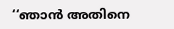‘‘ഞാൻ അതിനെ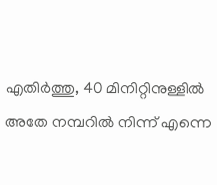എതിർത്തു, 40 മിനിറ്റിനുള്ളിൽ അതേ നമ്പറിൽ നിന്ന് എന്നെ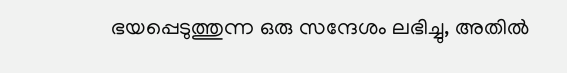ഭയപ്പെടുത്തുന്ന ഒരു സന്ദേശം ലഭിച്ചു, അതിൽ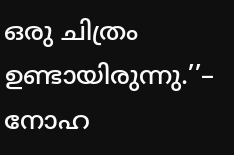ഒരു ചിത്രം ഉണ്ടായിരുന്നു.’’– നോഹ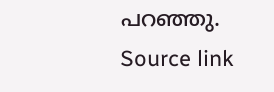പറഞ്ഞു.
Source link